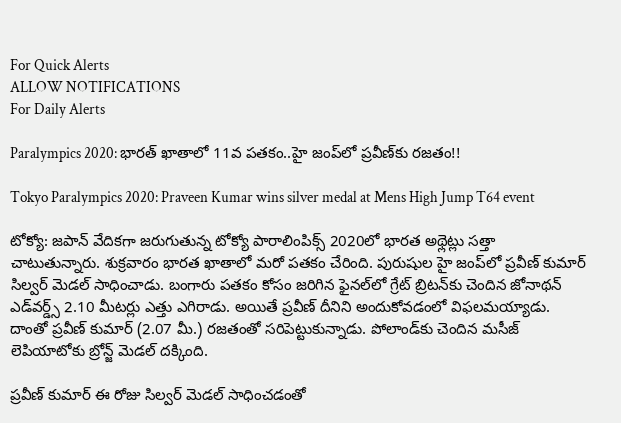For Quick Alerts
ALLOW NOTIFICATIONS
For Daily Alerts

Paralympics 2020: భారత్‌ ఖాతాలో 11వ పతకం..హై జంప్‌లో ప్రవీణ్‌కు రజతం!!

Tokyo Paralympics 2020: Praveen Kumar wins silver medal at Mens High Jump T64 event

టోక్యో: జపాన్ వేదికగా జరుగుతున్న టోక్యో పారాలింపిక్స్‌ 2020లో భారత అథ్లెట్లు సత్తా చాటుతున్నారు. శుక్రవారం భారత ఖాతాలో మరో పతకం చేరింది. పురుషుల హై జంప్‌లో ప్రవీణ్‌ కుమార్‌ సిల్వర్‌ మెడల్‌ సాధించాడు. బంగారు పతకం కోసం జరిగిన ఫైనల్‌లో గ్రేట్‌ బ్రిటన్‌కు చెందిన జోనాథన్‌ ఎడ్‌వర్డ్స్‌ 2.10 మీటర్లు ఎత్తు ఎగిరాడు. అయితే ప్రవీణ్‌ దీనిని అందుకోవడంలో విఫలమయ్యాడు. దాంతో ప్రవీణ్‌ కుమార్‌ (2.07 మీ.) రజతంతో సరిపెట్టుకున్నాడు. పోలాండ్‌కు చెందిన మసీజ్‌ లెపియాటోకు బ్రోన్జ్‌ మెడల్‌ దక్కింది.

ప్రవీణ్‌ కుమార్‌ ఈ రోజు సిల్వర్‌ మెడల్‌ సాధించడంతో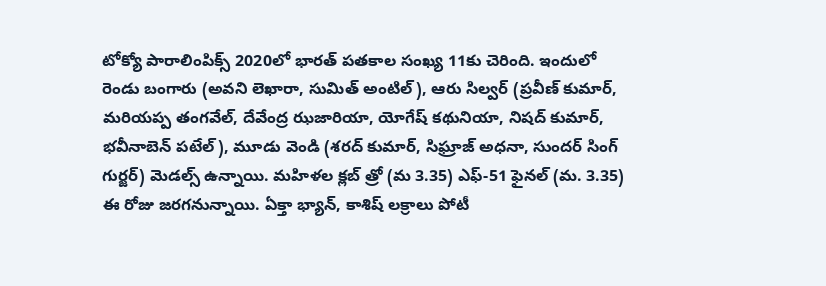టోక్యో పారాలింపిక్స్‌ 2020లో భారత్‌ పతకాల సంఖ్య 11కు చెరింది. ఇందులో రెండు బంగారు (అవని లెఖారా, సుమిత్‌ అంటిల్), ఆరు సిల్వర్ (ప్రవీణ్‌ కుమార్‌, మరియప్ప తంగవేల్‌, దేవేంద్ర ఝజారియా, యోగేష్‌ కథునియా, నిషద్‌ కుమార్‌, భవీనాబెన్‌ పటేల్‌), మూడు వెండి (శరద్‌ కుమార్‌, సిఘ్రాజ్‌ అధనా, సుందర్‌ సింగ్‌ గుర్జర్‌) మెడల్స్‌ ఉన్నాయి. మహిళల క్లబ్‌ త్రో (మ 3.35) ఎఫ్‌-51 ఫైనల్‌ (మ. 3.35) ఈ రోజు జరగనున్నాయి. ఏక్తా భ్యాన్‌, కాశిష్‌ లక్రాలు పోటీ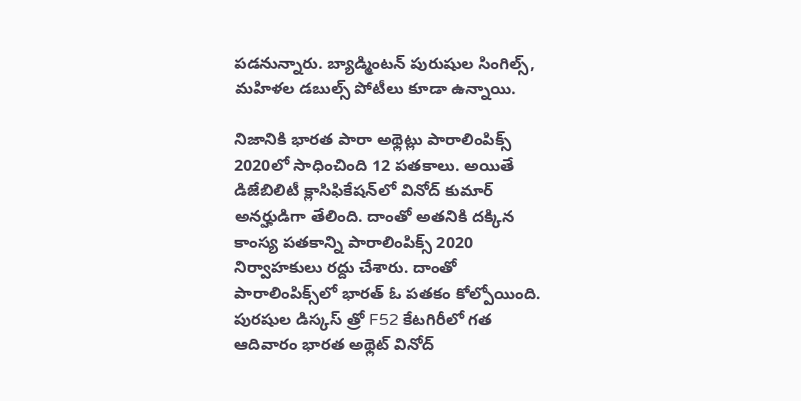పడనున్నారు. బ్యాడ్మింటన్‌ పురుషుల సింగిల్స్‌, మహిళల డబుల్స్‌ పోటీలు కూడా ఉన్నాయి.

నిజానికి భార‌త పారా అథ్లెట్లు పారాలింపిక్స్‌ 2020లో సాధించింది 12 ప‌త‌కాలు. అయితే డిజేబిలిటీ క్లాసిఫికేష‌న్‌లో వినోద్‌ కుమార్ అన‌ర్హుడిగా తేలింది. దాంతో అత‌నికి ద‌క్కిన కాంస్య ప‌త‌కాన్ని పారాలింపిక్స్‌ 2020 నిర్వాహకులు ర‌ద్దు చేశారు. దాంతో పారాలింపిక్స్‌లో భారత్ ఓ పతకం కోల్పోయింది. పురషుల డిస్కస్ త్రో F52 కేటగిరీలో గత ఆదివారం భారత అథ్లెట్‌ వినోద్‌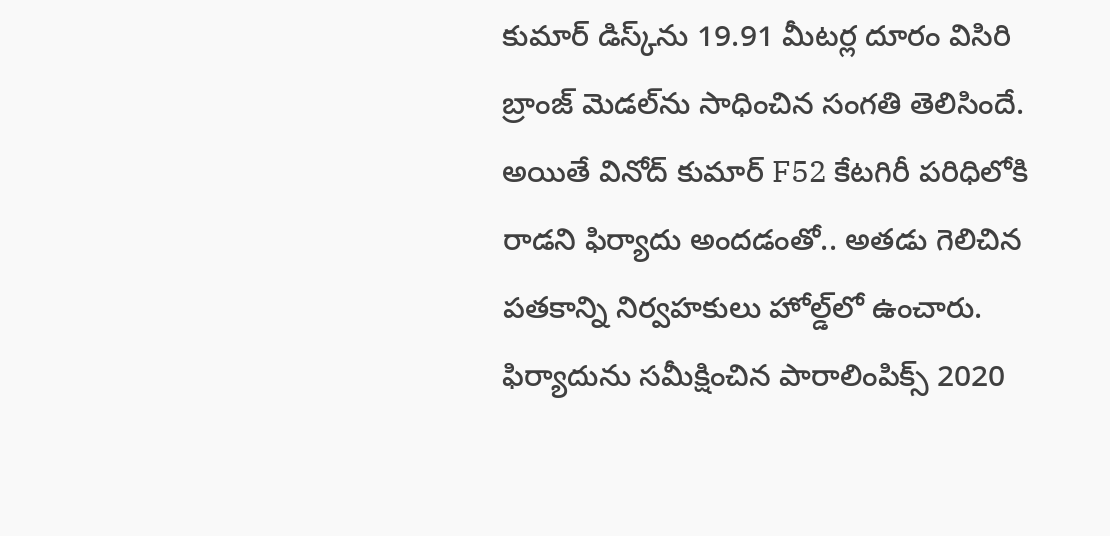కుమార్‌ డిస్క్‌ను 19.91 మీటర్ల దూరం విసిరి బ్రాంజ్ మెడ‌ల్‌ను సాధించిన సంగతి తెలిసిందే. అయితే వినోద్‌ కుమార్ F52 కేటగిరీ పరిధిలోకి రాడని ఫిర్యాదు అందడంతో.. అతడు గెలిచిన పతకాన్ని నిర్వహకులు హోల్డ్‌లో ఉంచారు. ఫిర్యాదును సమీక్షించిన పారాలింపిక్స్ 2020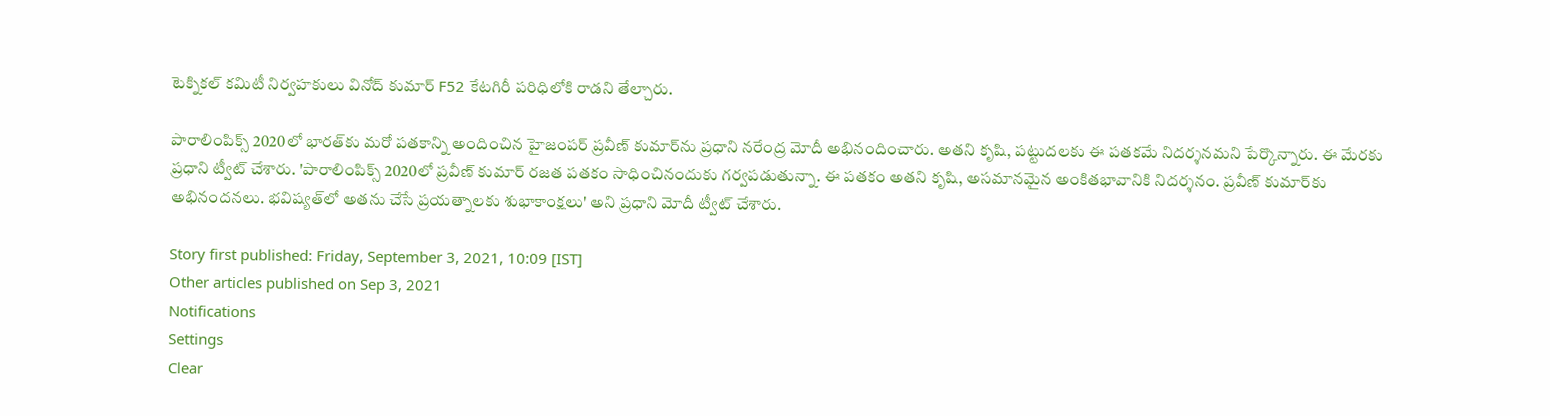టెక్నిక‌ల్ క‌మిటీ నిర్వహకులు వినోద్‌ కుమార్‌ F52 కేటగిరీ పరిధిలోకి రాడని తేల్చారు.

పారాలింపిక్స్‌ 2020లో భారత్‌కు మరో పతకాన్ని అందించిన హైజంపర్‌ ప్రవీణ్‌ కుమార్‌ను ప్రధాని నరేంద్ర మోదీ అభినందించారు. అతని కృషి, పట్టుదలకు ఈ పతకమే నిదర్శనమని పేర్కొన్నారు. ఈ మేరకు ప్రధాని ట్వీట్‌ చేశారు. 'పారాలింపిక్స్‌ 2020లో ప్రవీణ్‌ కుమార్‌ రజత పతకం సాధించినందుకు గర్వపడుతున్నా. ఈ పతకం అతని కృషి, అసమానమైన అంకితభావానికి నిదర్శనం. ప్రవీణ్‌ కుమార్‌కు అభినందనలు. భవిష్యత్‌లో అతను చేసే ప్రయత్నాలకు శుభాకాంక్షలు' అని ప్రధాని మోదీ ట్వీట్ చేశారు.

Story first published: Friday, September 3, 2021, 10:09 [IST]
Other articles published on Sep 3, 2021
Notifications
Settings
Clear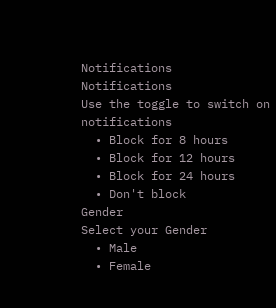Notifications
Notifications
Use the toggle to switch on notifications
  • Block for 8 hours
  • Block for 12 hours
  • Block for 24 hours
  • Don't block
Gender
Select your Gender
  • Male
  • Female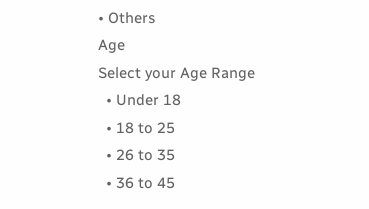• Others
Age
Select your Age Range
  • Under 18
  • 18 to 25
  • 26 to 35
  • 36 to 45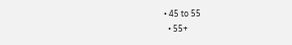• 45 to 55
  • 55+